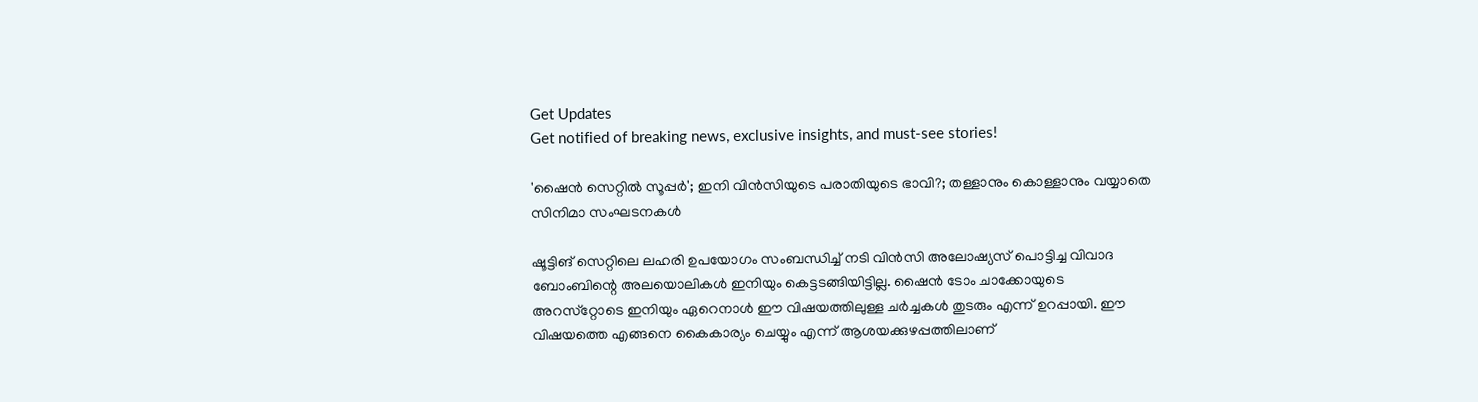Get Updates
Get notified of breaking news, exclusive insights, and must-see stories!

'ഷൈന്‍ സെറ്റില്‍ സൂപ്പര്‍'; ഇനി വിന്‍സിയുടെ പരാതിയുടെ ഭാവി?; തള്ളാനും കൊള്ളാനും വയ്യാതെ സിനിമാ സംഘടനകള്‍

ഷൂട്ടിങ് സെറ്റിലെ ലഹരി ഉപയോഗം സംബന്ധിച്ച് നടി വിന്‍സി അലോഷ്യസ് പൊട്ടിച്ച വിവാദ ബോംബിന്റെ അലയൊലികള്‍ ഇനിയും കെട്ടടങ്ങിയിട്ടില്ല. ഷൈന്‍ ടോം ചാക്കോയുടെ അറസ്‌റ്റോടെ ഇനിയും ഏറെനാള്‍ ഈ വിഷയത്തിലുള്ള ചര്‍ച്ചകള്‍ തുടരും എന്ന് ഉറപ്പായി. ഈ വിഷയത്തെ എങ്ങനെ കൈകാര്യം ചെയ്യും എന്ന് ആശയക്കുഴപ്പത്തിലാണ്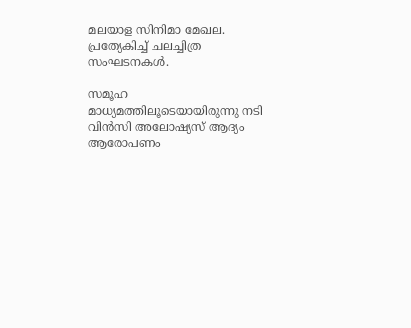മലയാള സിനിമാ മേഖല. പ്രത്യേകിച്ച് ചലച്ചിത്ര സംഘടനകള്‍.

സമൂഹ മാധ്യമത്തിലൂടെയായിരുന്നു നടി വിന്‍സി അലോഷ്യസ് ആദ്യം ആരോപണം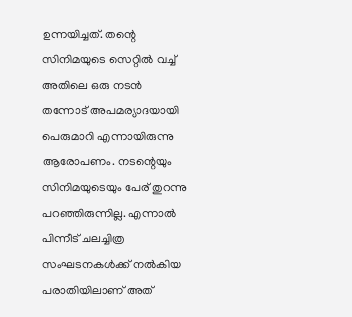ഉന്നയിച്ചത്. തന്റെ സിനിമയുടെ സെറ്റില്‍ വച്ച് അതിലെ ഒരു നടന്‍ തന്നോട് അപമര്യാദയായി പെരുമാറി എന്നായിരുന്നു ആരോപണം. നടന്റെയും സിനിമയുടെയും പേര് തുറന്നു പറഞ്ഞിരുന്നില്ല. എന്നാല്‍ പിന്നീട് ചലച്ചിത്ര സംഘടനകള്‍ക്ക് നല്‍കിയ പരാതിയിലാണ് അത്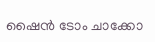ഷൈന്‍ ടോം ചാക്കോ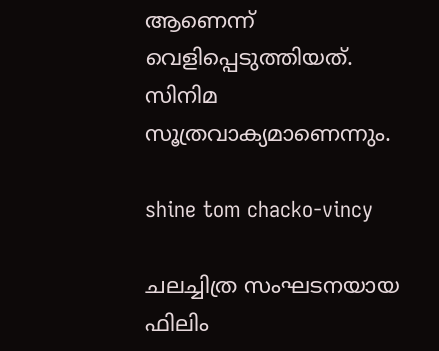ആണെന്ന് വെളിപ്പെടുത്തിയത്. സിനിമ സൂത്രവാക്യമാണെന്നും.

shine tom chacko-vincy

ചലച്ചിത്ര സംഘടനയായ ഫിലിം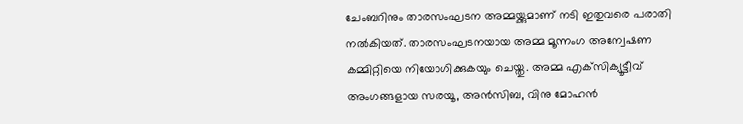ചേംബറിനും താരസംഘടന അമ്മയ്ക്കുമാണ് നടി ഇതുവരെ പരാതി നല്‍കിയത്. താരസംഘടനയായ അമ്മ മൂന്നംഗ അന്വേഷണ കമ്മിറ്റിയെ നിയോഗിക്കുകയും ചെയ്തു. അമ്മ എക്‌സിക്യൂട്ടീവ് അംഗങ്ങളായ സരയൂ, അന്‍സിബ, വിനു മോഹന്‍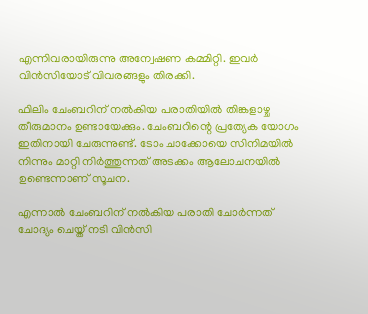എന്നിവരായിരുന്നു അന്വേഷണ കമ്മിറ്റി. ഇവര്‍ വിന്‍സിയോട് വിവരങ്ങളും തിരക്കി.

ഫിലിം ചേംബറിന് നല്‍കിയ പരാതിയില്‍ തിങ്കളാഴ്ച തീരുമാനം ഉണ്ടായേക്കും. ചേംബറിന്റെ പ്രത്യേക യോഗം ഇതിനായി ചേരുന്നുണ്ട്. ടോം ചാക്കോയെ സിനിമയില്‍ നിന്നും മാറ്റി നിര്‍ത്തുന്നത് അടക്കം ആലോചനയില്‍ ഉണ്ടെന്നാണ് സൂചന.

എന്നാല്‍ ചേംബറിന് നല്‍കിയ പരാതി ചോര്‍ന്നത് ചോദ്യം ചെയ്ത് നടി വിന്‍സി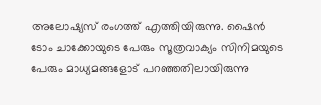അലോഷ്യസ് രംഗത്ത് എത്തിയിരുന്നു. ഷൈന്‍ ടോം ചാക്കോയുടെ പേരും സൂത്രവാക്യം സിനിമയുടെ പേരും മാധ്യമങ്ങളോട് പറഞ്ഞതിലായിരുന്നു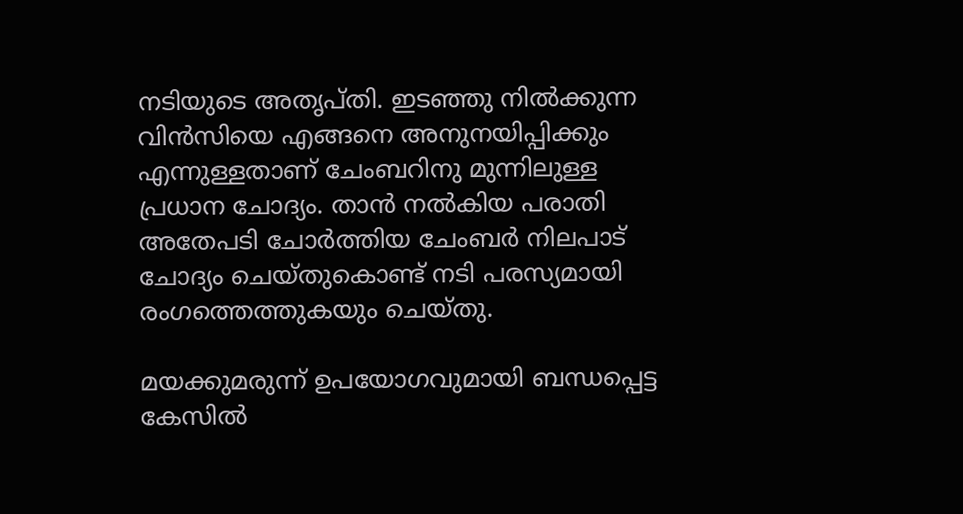നടിയുടെ അതൃപ്തി. ഇടഞ്ഞു നില്‍ക്കുന്ന വിന്‍സിയെ എങ്ങനെ അനുനയിപ്പിക്കും എന്നുള്ളതാണ് ചേംബറിനു മുന്നിലുള്ള പ്രധാന ചോദ്യം. താന്‍ നല്‍കിയ പരാതി അതേപടി ചോര്‍ത്തിയ ചേംബര്‍ നിലപാട് ചോദ്യം ചെയ്തുകൊണ്ട് നടി പരസ്യമായി രംഗത്തെത്തുകയും ചെയ്തു.

മയക്കുമരുന്ന് ഉപയോഗവുമായി ബന്ധപ്പെട്ട കേസില്‍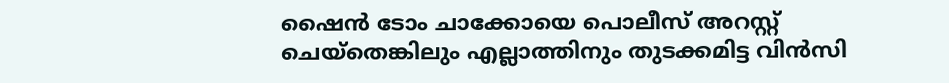ഷൈന്‍ ടോം ചാക്കോയെ പൊലീസ് അറസ്റ്റ് ചെയ്‌തെങ്കിലും എല്ലാത്തിനും തുടക്കമിട്ട വിന്‍സി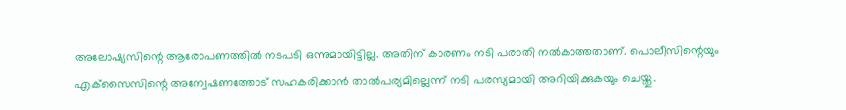അലോഷ്യസിന്റെ ആരോപണത്തില്‍ നടപടി ഒന്നുമായിട്ടില്ല. അതിന് കാരണം നടി പരാതി നല്‍കാത്തതാണ്. പൊലീസിന്റെയും എക്‌സൈസിന്റെ അന്വേഷണത്തോട് സഹകരിക്കാന്‍ താല്‍പര്യമില്ലെന്ന് നടി പരസ്യമായി അറിയിക്കുകയും ചെയ്തു.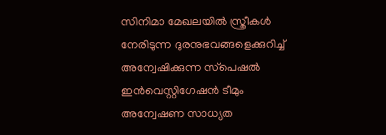സിനിമാ മേഖലയില്‍ സ്ത്രീകള്‍ നേരിടുന്ന ദുരനുഭവങ്ങളെക്കുറിച്ച് അന്വേഷിക്കുന്ന സ്‌പെഷല്‍ ഇന്‍വെസ്റ്റിഗേഷന്‍ ടീമും അന്വേഷണ സാധ്യത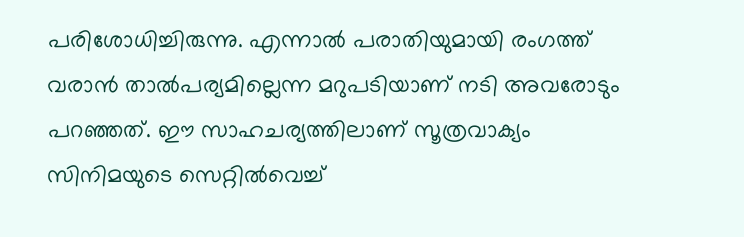പരിശോധിച്ചിരുന്നു. എന്നാല്‍ പരാതിയുമായി രംഗത്ത് വരാന്‍ താല്‍പര്യമില്ലെന്ന മറുപടിയാണ് നടി അവരോടും പറഞ്ഞത്. ഈ സാഹചര്യത്തിലാണ് സൂത്രവാക്യം സിനിമയുടെ സെറ്റില്‍വെച്ച്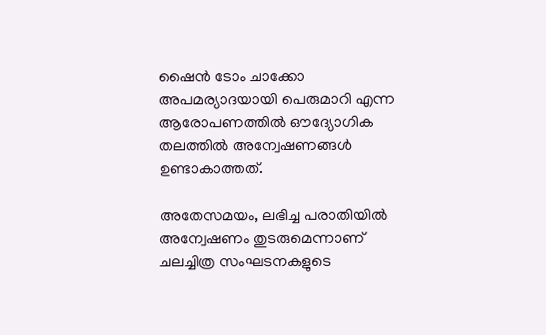ഷൈന്‍ ടോം ചാക്കോ അപമര്യാദയായി പെരുമാറി എന്ന ആരോപണത്തില്‍ ഔദ്യോഗിക തലത്തില്‍ അന്വേഷണങ്ങള്‍ ഉണ്ടാകാത്തത്.

അതേസമയം, ലഭിച്ച പരാതിയില്‍ അന്വേഷണം തുടരുമെന്നാണ് ചലച്ചിത്ര സംഘടനകളുടെ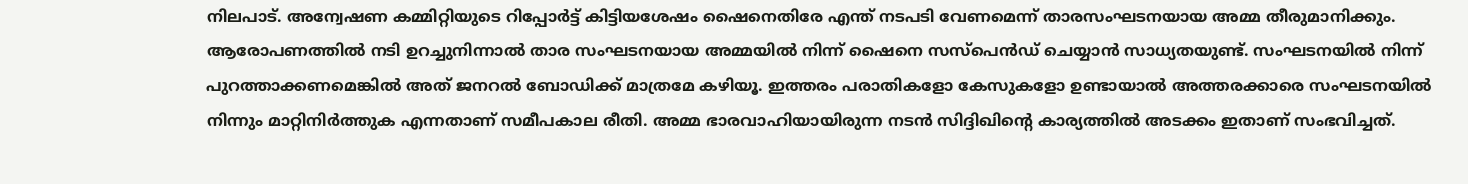നിലപാട്. അന്വേഷണ കമ്മിറ്റിയുടെ റിപ്പോര്‍ട്ട് കിട്ടിയശേഷം ഷൈനെതിരേ എന്ത് നടപടി വേണമെന്ന് താരസംഘടനയായ അമ്മ തീരുമാനിക്കും. ആരോപണത്തില്‍ നടി ഉറച്ചുനിന്നാല്‍ താര സംഘടനയായ അമ്മയില്‍ നിന്ന് ഷൈനെ സസ്‌പെന്‍ഡ് ചെയ്യാന്‍ സാധ്യതയുണ്ട്. സംഘടനയില്‍ നിന്ന് പുറത്താക്കണമെങ്കില്‍ അത് ജനറല്‍ ബോഡിക്ക് മാത്രമേ കഴിയൂ. ഇത്തരം പരാതികളോ കേസുകളോ ഉണ്ടായാല്‍ അത്തരക്കാരെ സംഘടനയില്‍ നിന്നും മാറ്റിനിര്‍ത്തുക എന്നതാണ് സമീപകാല രീതി. അമ്മ ഭാരവാഹിയായിരുന്ന നടന്‍ സിദ്ദിഖിന്റെ കാര്യത്തില്‍ അടക്കം ഇതാണ് സംഭവിച്ചത്.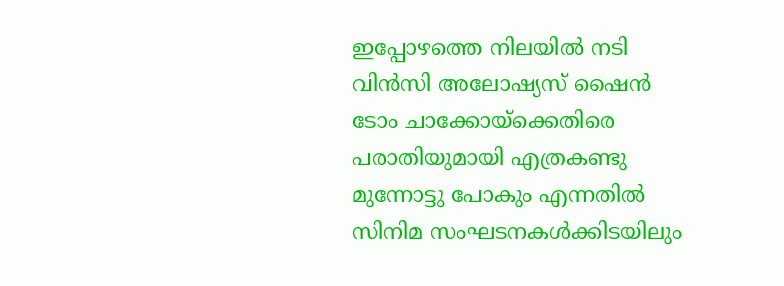ഇപ്പോഴത്തെ നിലയില്‍ നടി വിന്‍സി അലോഷ്യസ് ഷൈന്‍ ടോം ചാക്കോയ്‌ക്കെതിരെ പരാതിയുമായി എത്രകണ്ടു മുന്നോട്ടു പോകും എന്നതില്‍ സിനിമ സംഘടനകള്‍ക്കിടയിലും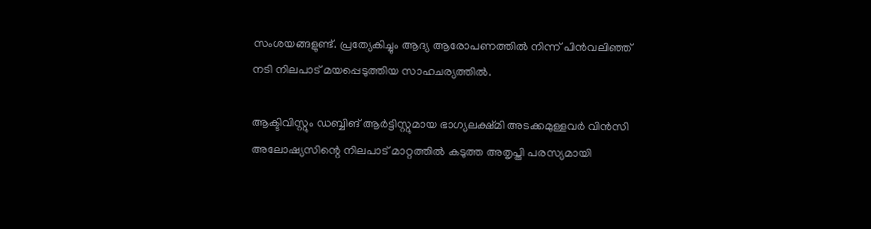സംശയങ്ങളുണ്ട്. പ്രത്യേകിച്ചും ആദ്യ ആരോപണത്തില്‍ നിന്ന് പിന്‍വലിഞ്ഞ് നടി നിലപാട് മയപ്പെടുത്തിയ സാഹചര്യത്തില്‍.

ആക്ടിവിസ്റ്റും ഡബ്ബിങ് ആര്‍ട്ടിസ്റ്റുമായ ഭാഗ്യലക്ഷ്മി അടക്കമുള്ളവര്‍ വിന്‍സി അലോഷ്യസിന്റെ നിലപാട് മാറ്റത്തില്‍ കടുത്ത അതൃപ്തി പരസ്യമായി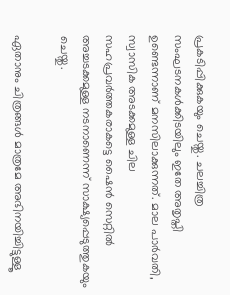പ്രകടിപ്പിക്കുകയും ചെയ്തു. ചലച്ചിത്ര സംഘടനകള്‍ക്കിടയിലും ഇതേ അതൃപ്തി ഉണ്ടെന്നാണ് മനസിലാക്കുന്നത്. മാല പാര്‍വതി, സ്വാസിക അടക്കമുള്ള ചില സഹപ്രവര്‍ത്തകരാകട്ടെ ഷൈന്‍ സെറ്റില്‍ അച്ചടക്കമുള്ള നടനാണെന്ന് സാക്ഷ്യപ്പെടുത്തുകയും ചെയ്തു.

ഏതാനും ചിത്രങ്ങള്‍ മാത്രമേ അഭിനയിച്ചിട്ടുള്ളൂ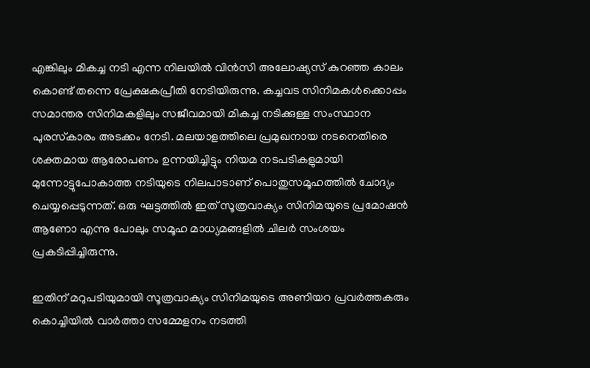എങ്കിലും മികച്ച നടി എന്ന നിലയില്‍ വിന്‍സി അലോഷ്യസ് കുറഞ്ഞ കാലം കൊണ്ട് തന്നെ പ്രേക്ഷകപ്രീതി നേടിയിരുന്നു. കച്ചവട സിനിമകള്‍ക്കൊപ്പം സമാന്തര സിനിമകളിലും സജീവമായി മികച്ച നടിക്കുള്ള സംസ്ഥാന പുരസ്‌കാരം അടക്കം നേടി. മലയാളത്തിലെ പ്രമുഖനായ നടനെതിരെ ശക്തമായ ആരോപണം ഉന്നയിച്ചിട്ടും നിയമ നടപടികളുമായി മുന്നോട്ടുപോകാത്ത നടിയുടെ നിലപാടാണ് പൊതുസമൂഹത്തില്‍ ചോദ്യം ചെയ്യപ്പെടുന്നത്. ഒരു ഘട്ടത്തില്‍ ഇത് സൂത്രവാക്യം സിനിമയുടെ പ്രമോഷന്‍ ആണോ എന്നു പോലും സമൂഹ മാധ്യമങ്ങളില്‍ ചിലര്‍ സംശയം പ്രകടിപ്പിച്ചിരുന്നു.

ഇതിന് മറുപടിയുമായി സൂത്രവാക്യം സിനിമയുടെ അണിയറ പ്രവര്‍ത്തകരും കൊച്ചിയില്‍ വാര്‍ത്താ സമ്മേളനം നടത്തി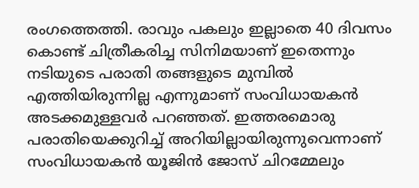രംഗത്തെത്തി. രാവും പകലും ഇല്ലാതെ 40 ദിവസം കൊണ്ട് ചിത്രീകരിച്ച സിനിമയാണ് ഇതെന്നും നടിയുടെ പരാതി തങ്ങളുടെ മുമ്പില്‍ എത്തിയിരുന്നില്ല എന്നുമാണ് സംവിധായകന്‍ അടക്കമുള്ളവര്‍ പറഞ്ഞത്. ഇത്തരമൊരു പരാതിയെക്കുറിച്ച് അറിയില്ലായിരുന്നുവെന്നാണ് സംവിധായകന്‍ യൂജിന്‍ ജോസ് ചിറമ്മേലും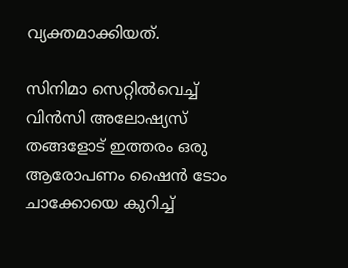വ്യക്തമാക്കിയത്.

സിനിമാ സെറ്റില്‍വെച്ച് വിന്‍സി അലോഷ്യസ് തങ്ങളോട് ഇത്തരം ഒരു ആരോപണം ഷൈന്‍ ടോം ചാക്കോയെ കുറിച്ച്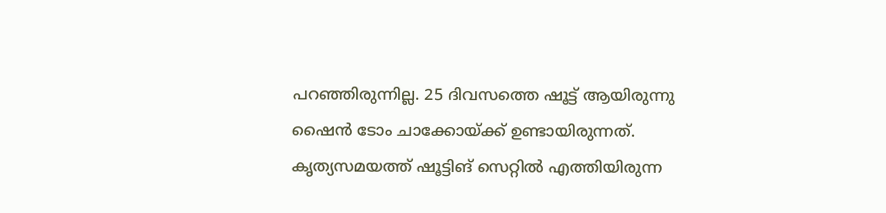പറഞ്ഞിരുന്നില്ല. 25 ദിവസത്തെ ഷൂട്ട് ആയിരുന്നു ഷൈന്‍ ടോം ചാക്കോയ്ക്ക് ഉണ്ടായിരുന്നത്. കൃത്യസമയത്ത് ഷൂട്ടിങ് സെറ്റില്‍ എത്തിയിരുന്ന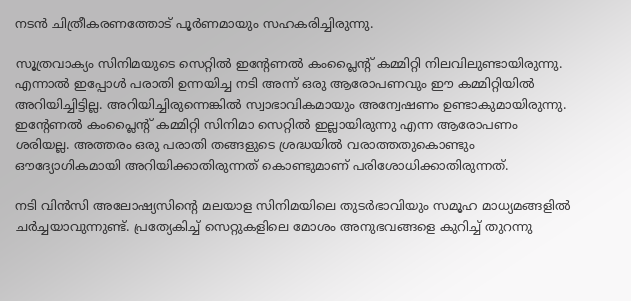നടന്‍ ചിത്രീകരണത്തോട് പൂര്‍ണമായും സഹകരിച്ചിരുന്നു.

സൂത്രവാക്യം സിനിമയുടെ സെറ്റില്‍ ഇന്റേണല്‍ കംപ്ലൈന്റ് കമ്മിറ്റി നിലവിലുണ്ടായിരുന്നു. എന്നാല്‍ ഇപ്പോള്‍ പരാതി ഉന്നയിച്ച നടി അന്ന് ഒരു ആരോപണവും ഈ കമ്മിറ്റിയില്‍ അറിയിച്ചിട്ടില്ല. അറിയിച്ചിരുന്നെങ്കില്‍ സ്വാഭാവികമായും അന്വേഷണം ഉണ്ടാകുമായിരുന്നു. ഇന്റേണല്‍ കംപ്ലൈന്റ് കമ്മിറ്റി സിനിമാ സെറ്റില്‍ ഇല്ലായിരുന്നു എന്ന ആരോപണം ശരിയല്ല. അത്തരം ഒരു പരാതി തങ്ങളുടെ ശ്രദ്ധയില്‍ വരാത്തതുകൊണ്ടും ഔദ്യോഗികമായി അറിയിക്കാതിരുന്നത് കൊണ്ടുമാണ് പരിശോധിക്കാതിരുന്നത്.

നടി വിന്‍സി അലോഷ്യസിന്റെ മലയാള സിനിമയിലെ തുടര്‍ഭാവിയും സമൂഹ മാധ്യമങ്ങളില്‍ ചര്‍ച്ചയാവുന്നുണ്ട്. പ്രത്യേകിച്ച് സെറ്റുകളിലെ മോശം അനുഭവങ്ങളെ കുറിച്ച് തുറന്നു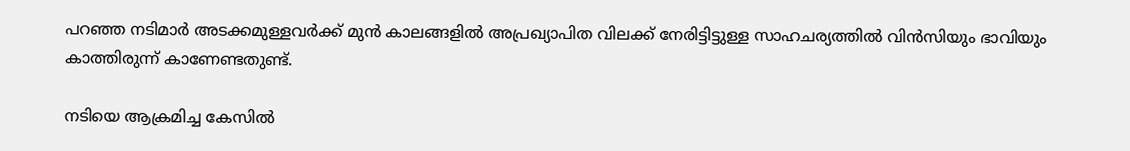പറഞ്ഞ നടിമാര്‍ അടക്കമുള്ളവര്‍ക്ക് മുന്‍ കാലങ്ങളില്‍ അപ്രഖ്യാപിത വിലക്ക് നേരിട്ടിട്ടുള്ള സാഹചര്യത്തില്‍ വിന്‍സിയും ഭാവിയും കാത്തിരുന്ന് കാണേണ്ടതുണ്ട്.

നടിയെ ആക്രമിച്ച കേസില്‍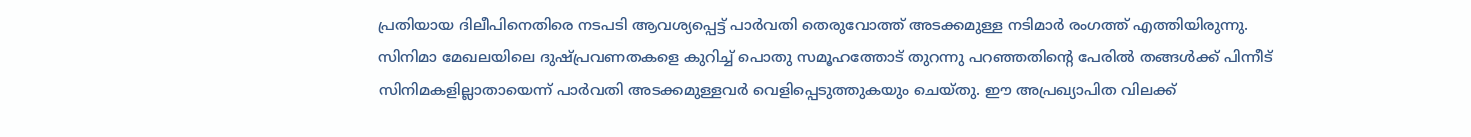പ്രതിയായ ദിലീപിനെതിരെ നടപടി ആവശ്യപ്പെട്ട് പാര്‍വതി തെരുവോത്ത് അടക്കമുള്ള നടിമാര്‍ രംഗത്ത് എത്തിയിരുന്നു. സിനിമാ മേഖലയിലെ ദുഷ്പ്രവണതകളെ കുറിച്ച് പൊതു സമൂഹത്തോട് തുറന്നു പറഞ്ഞതിന്റെ പേരില്‍ തങ്ങള്‍ക്ക് പിന്നീട് സിനിമകളില്ലാതായെന്ന് പാര്‍വതി അടക്കമുള്ളവര്‍ വെളിപ്പെടുത്തുകയും ചെയ്തു. ഈ അപ്രഖ്യാപിത വിലക്ക്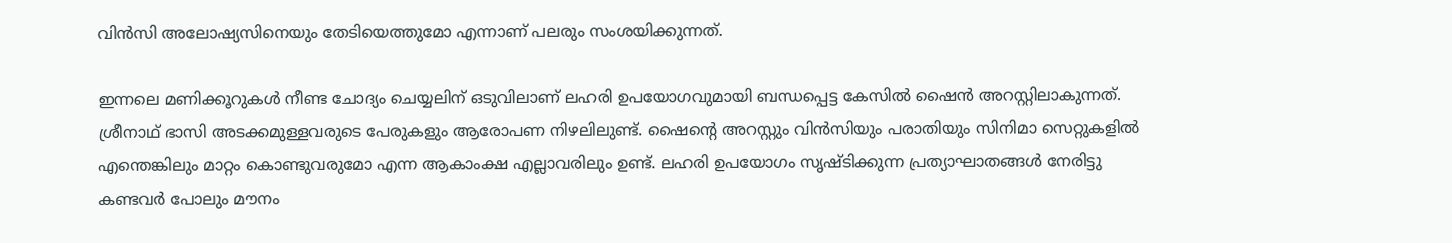വിന്‍സി അലോഷ്യസിനെയും തേടിയെത്തുമോ എന്നാണ് പലരും സംശയിക്കുന്നത്.

ഇന്നലെ മണിക്കൂറുകള്‍ നീണ്ട ചോദ്യം ചെയ്യലിന് ഒടുവിലാണ് ലഹരി ഉപയോഗവുമായി ബന്ധപ്പെട്ട കേസില്‍ ഷൈന്‍ അറസ്റ്റിലാകുന്നത്. ശ്രീനാഥ് ഭാസി അടക്കമുള്ളവരുടെ പേരുകളും ആരോപണ നിഴലിലുണ്ട്. ഷൈന്റെ അറസ്റ്റും വിന്‍സിയും പരാതിയും സിനിമാ സെറ്റുകളില്‍ എന്തെങ്കിലും മാറ്റം കൊണ്ടുവരുമോ എന്ന ആകാംക്ഷ എല്ലാവരിലും ഉണ്ട്. ലഹരി ഉപയോഗം സൃഷ്ടിക്കുന്ന പ്രത്യാഘാതങ്ങള്‍ നേരിട്ടു കണ്ടവര്‍ പോലും മൗനം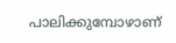പാലിക്കുമ്പോഴാണ്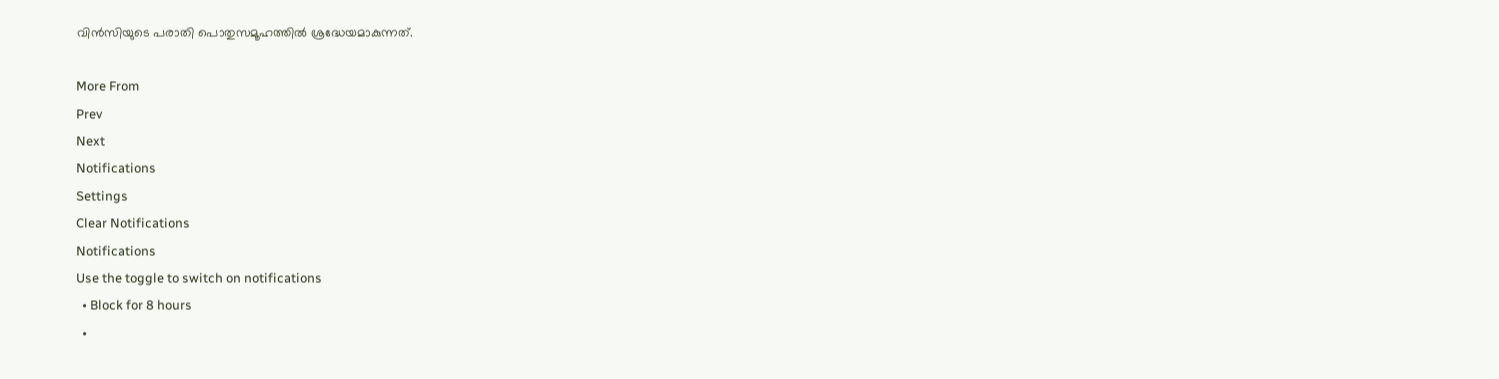വിന്‍സിയുടെ പരാതി പൊതുസമൂഹത്തില്‍ ശ്രദ്ധേയമാകുന്നത്.

More From
Prev
Next
Notifications
Settings
Clear Notifications
Notifications
Use the toggle to switch on notifications
  • Block for 8 hours
  •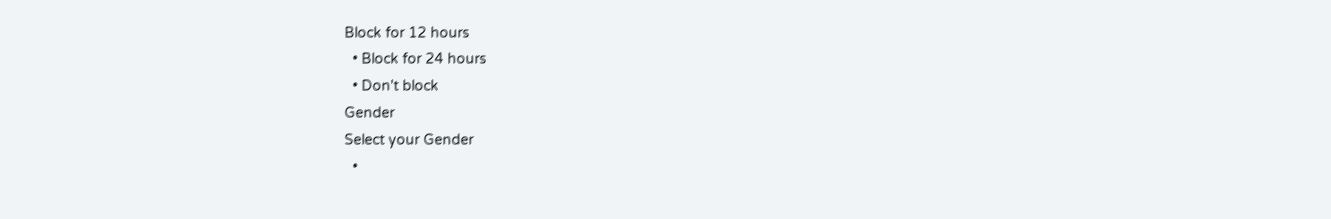Block for 12 hours
  • Block for 24 hours
  • Don't block
Gender
Select your Gender
  •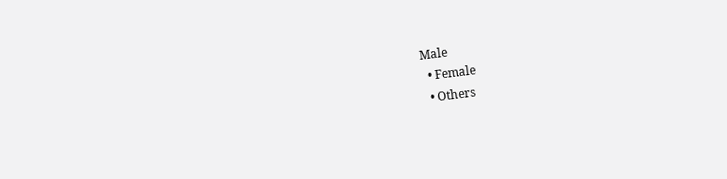Male
  • Female
  • Others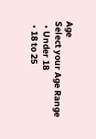Age
Select your Age Range
  • Under 18
  • 18 to 25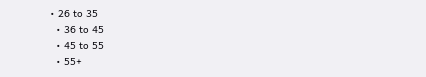• 26 to 35
  • 36 to 45
  • 45 to 55
  • 55+